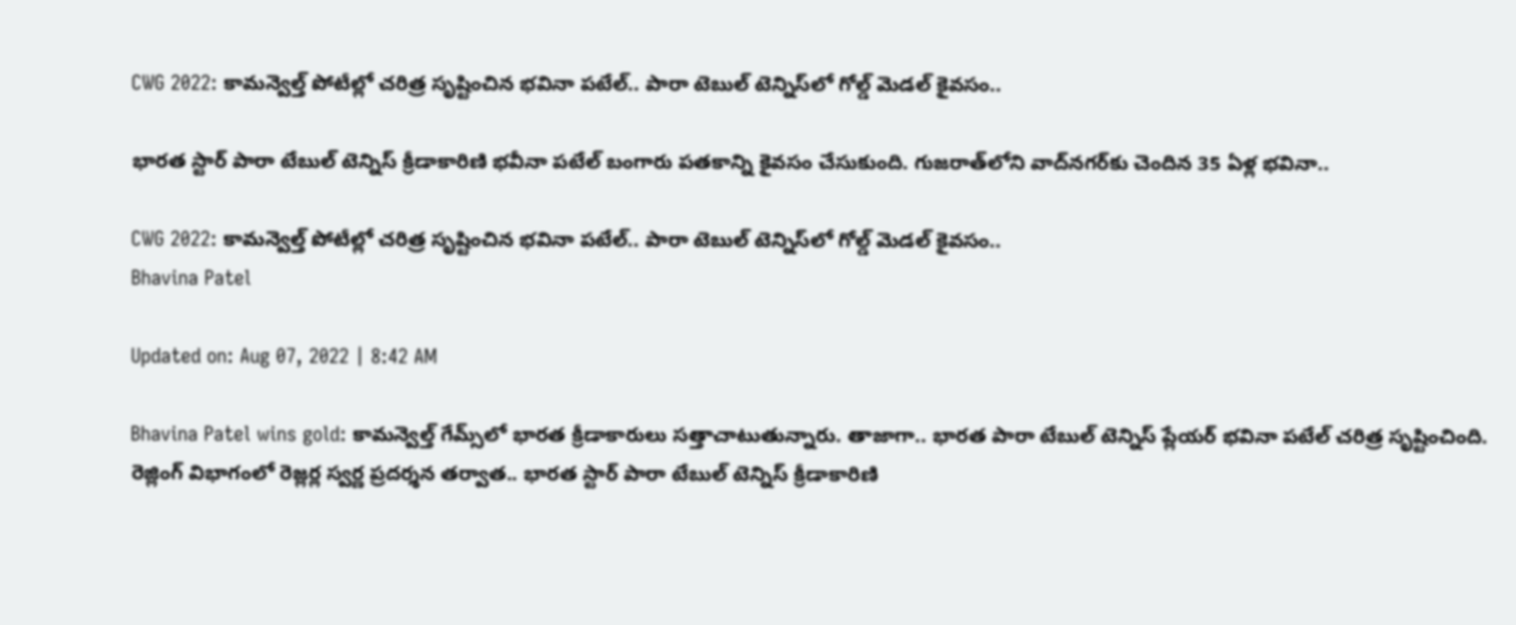CWG 2022: కామన్వెల్త్‌ పోటీల్లో చరిత్ర సృష్టించిన భవినా పటేల్‌.. పారా టెబుల్ టెన్నిస్‌లో గోల్డ్‌ మెడల్‌ కైవసం..

భారత స్టార్ పారా టేబుల్ టెన్నిస్ క్రీడాకారిణి భవీనా పటేల్ బంగారు పతకాన్ని కైవసం చేసుకుంది. గుజరాత్‌లోని వాద్‌నగర్‌కు చెందిన 35 ఏళ్ల భవినా..

CWG 2022: కామన్వెల్త్‌ పోటీల్లో చరిత్ర సృష్టించిన భవినా పటేల్‌.. పారా టెబుల్ టెన్నిస్‌లో గోల్డ్‌ మెడల్‌ కైవసం..
Bhavina Patel

Updated on: Aug 07, 2022 | 8:42 AM

Bhavina Patel wins gold: కామన్వెల్త్ గేమ్స్‌లో భారత క్రీడాకారులు సత్తాచాటుతున్నారు. తాజాగా.. భారత పారా టేబుల్‌ టెన్నిస్‌ ప్లేయర్‌ భవినా పటేల్‌ చరిత్ర సృష్టించింది. రెజ్లింగ్ విభాగంలో రెజ్లర్ల స్వర్ణ ప్రదర్శన తర్వాత.. భారత స్టార్ పారా టేబుల్ టెన్నిస్ క్రీడాకారిణి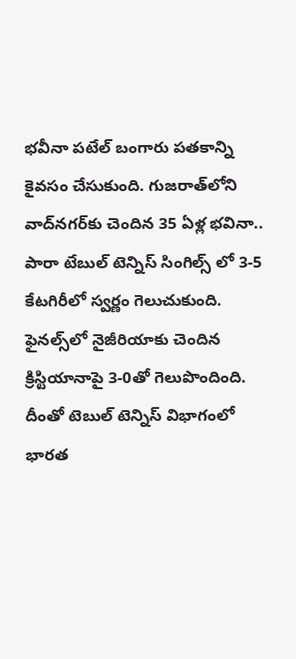భవీనా పటేల్ బంగారు పతకాన్ని కైవసం చేసుకుంది. గుజరాత్‌లోని వాద్‌నగర్‌కు చెందిన 35 ఏళ్ల భవినా.. పారా టేబుల్‌ టెన్నిస్‌ సింగిల్స్ లో 3-5 కేటగిరీలో స్వర్ణం గెలుచుకుంది. ఫైనల్స్‌లో నైజీరియాకు చెందిన క్రిస్టియానాపై 3-0తో గెలుపొందింది. దీంతో టెబుల్ టెన్నిస్ విభాగంలో భారత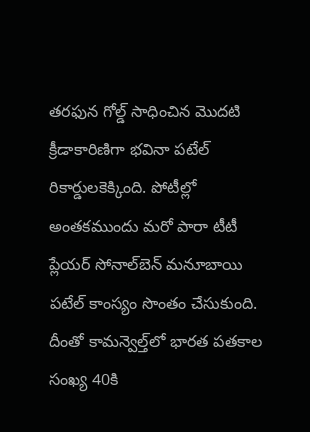తరఫున గోల్డ్‌ సాధించిన మొదటి క్రీడాకారిణిగా భవినా పటేల్ రికార్డులకెక్కింది. పోటీల్లో అంతకముందు మరో పారా టీటీ ప్లేయర్‌ సోనాల్‌బెన్‌ మనూబాయి పటేల్‌ కాంస్యం సొంతం చేసుకుంది. దీంతో కామన్వెల్త్‌లో భారత పతకాల సంఖ్య 40కి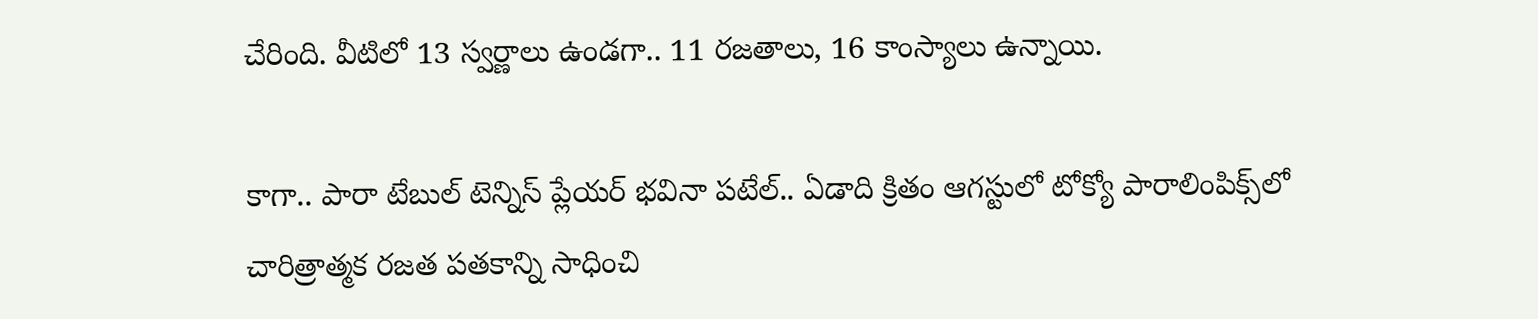చేరింది. వీటిలో 13 స్వర్ణాలు ఉండగా.. 11 రజతాలు, 16 కాంస్యాలు ఉన్నాయి.

కాగా.. పారా టేబుల్‌ టెన్నిస్‌ ప్లేయర్‌ భవినా పటేల్‌.. ఏడాది క్రితం ఆగస్టులో టోక్యో పారాలింపిక్స్‌లో చారిత్రాత్మక రజత పతకాన్ని సాధించి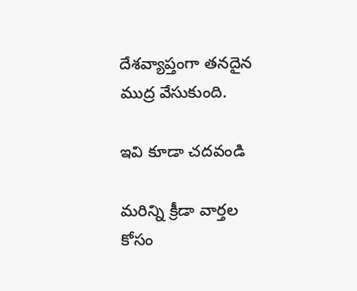దేశవ్యాప్తంగా తనదైన ముద్ర వేసుకుంది.

ఇవి కూడా చదవండి

మరిన్ని క్రీడా వార్తల కోసం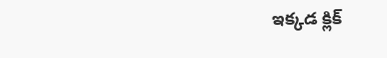ఇక్కడ క్లిక్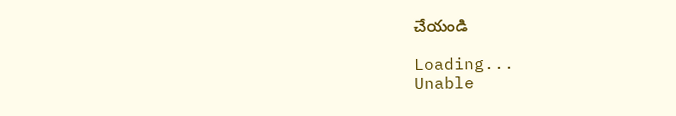చేయండి

Loading...
Unable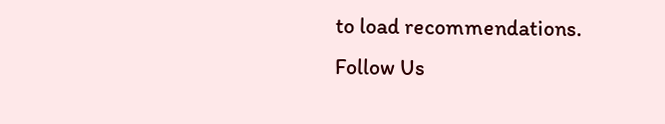to load recommendations.
Follow Us